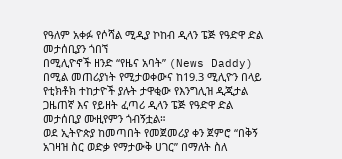የዓለም አቀፉ የሶሻል ሚዲያ ኮከብ ዲላን ፔጅ የዓድዋ ድል መታሰቢያን ጎበኘ
በሚሊዮኖች ዘንድ “የዜና አባት” (News Daddy) በሚል መጠሪያነት የሚታወቀውና ከ19.3 ሚሊዮን በላይ የቲክቶክ ተከታዮች ያሉት ታዋቂው የእንግሊዝ ዲጂታል ጋዜጠኛ እና የይዘት ፈጣሪ ዲላን ፔጅ የዓድዋ ድል መታሰቢያ ሙዚየምን ጎብኝቷል።
ወደ ኢትዮጵያ ከመጣበት የመጀመሪያ ቀን ጀምሮ “በቅኝ አገዛዝ ስር ወድቃ የማታውቅ ሀገር” በማለት ስለ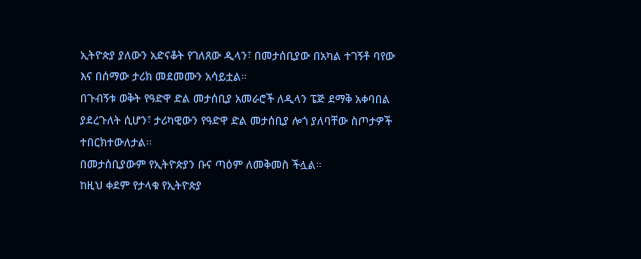ኢትዮጵያ ያለውን አድናቆት የገለጸው ዲላን፣ በመታሰቢያው በአካል ተገኝቶ ባየው እና በሰማው ታሪክ መደመሙን አሳይቷል።
በጉብኝቱ ወቅት የዓድዋ ድል መታሰቢያ አመራሮች ለዲላን ፔጅ ደማቅ አቀባበል ያደረጉለት ሲሆን፣ ታሪካዊውን የዓድዋ ድል መታሰቢያ ሎጎ ያለባቸው ስጦታዎች ተበርክተውለታል፡፡
በመታሰቢያውም የኢትዮጵያን ቡና ጣዕም ለመቅመስ ችሏል።
ከዚህ ቀደም የታላቁ የኢትዮጵያ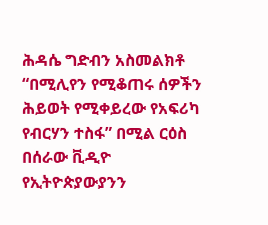ሕዳሴ ግድብን አስመልክቶ “በሚሊየን የሚቆጠሩ ሰዎችን ሕይወት የሚቀይረው የአፍሪካ የብርሃን ተስፋ” በሚል ርዕስ በሰራው ቪዲዮ የኢትዮጵያውያንን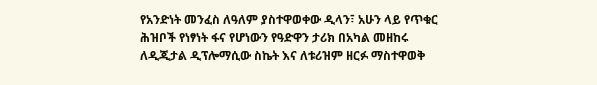የአንድነት መንፈስ ለዓለም ያስተዋወቀው ዲላን፣ አሁን ላይ የጥቁር ሕዝቦች የነፃነት ፋና የሆነውን የዓድዋን ታሪክ በአካል መዘከሩ ለዲጂታል ዲፕሎማሲው ስኬት እና ለቱሪዝም ዘርፉ ማስተዋወቅ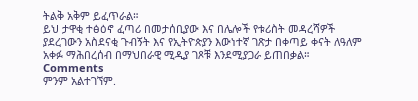ትልቅ አቅም ይፈጥራል።
ይህ ታዋቂ ተፅዕኖ ፈጣሪ በመታሰቢያው እና በሌሎች የቱሪስት መዳረሻዎች ያደረገውን አስደናቂ ጉብኝት እና የኢትዮጵያን እውነተኛ ገጽታ በቀጣይ ቀናት ለዓለም አቀፉ ማሕበረሰብ በማህበራዊ ሚዲያ ገጾቹ እንደሚያጋራ ይጠበቃል።
Comments
ምንም አልተገኘም.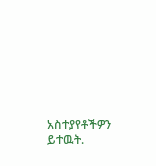አስተያየቶችዎን ይተዉት.